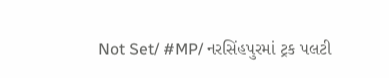Not Set/ #MP/ નરસિંહપુરમાં ટ્રક પલટી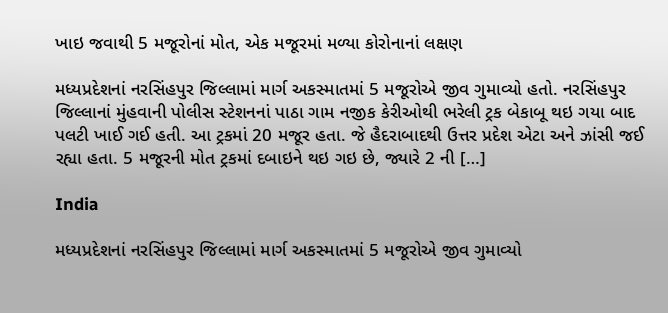ખાઇ જવાથી 5 મજૂરોનાં મોત, એક મજૂરમાં મળ્યા કોરોનાનાં લક્ષણ

મધ્યપ્રદેશનાં નરસિંહપુર જિલ્લામાં માર્ગ અકસ્માતમાં 5 મજૂરોએ જીવ ગુમાવ્યો હતો. નરસિંહપુર જિલ્લાનાં મુંહવાની પોલીસ સ્ટેશનનાં પાઠા ગામ નજીક કેરીઓથી ભરેલી ટ્રક બેકાબૂ થઇ ગયા બાદ પલટી ખાઈ ગઈ હતી. આ ટ્રકમાં 20 મજૂર હતા. જે હૈદરાબાદથી ઉત્તર પ્રદેશ એટા અને ઝાંસી જઈ રહ્યા હતા. 5 મજૂરની મોત ટ્રકમાં દબાઇને થઇ ગઇ છે, જ્યારે 2 ની […]

India

મધ્યપ્રદેશનાં નરસિંહપુર જિલ્લામાં માર્ગ અકસ્માતમાં 5 મજૂરોએ જીવ ગુમાવ્યો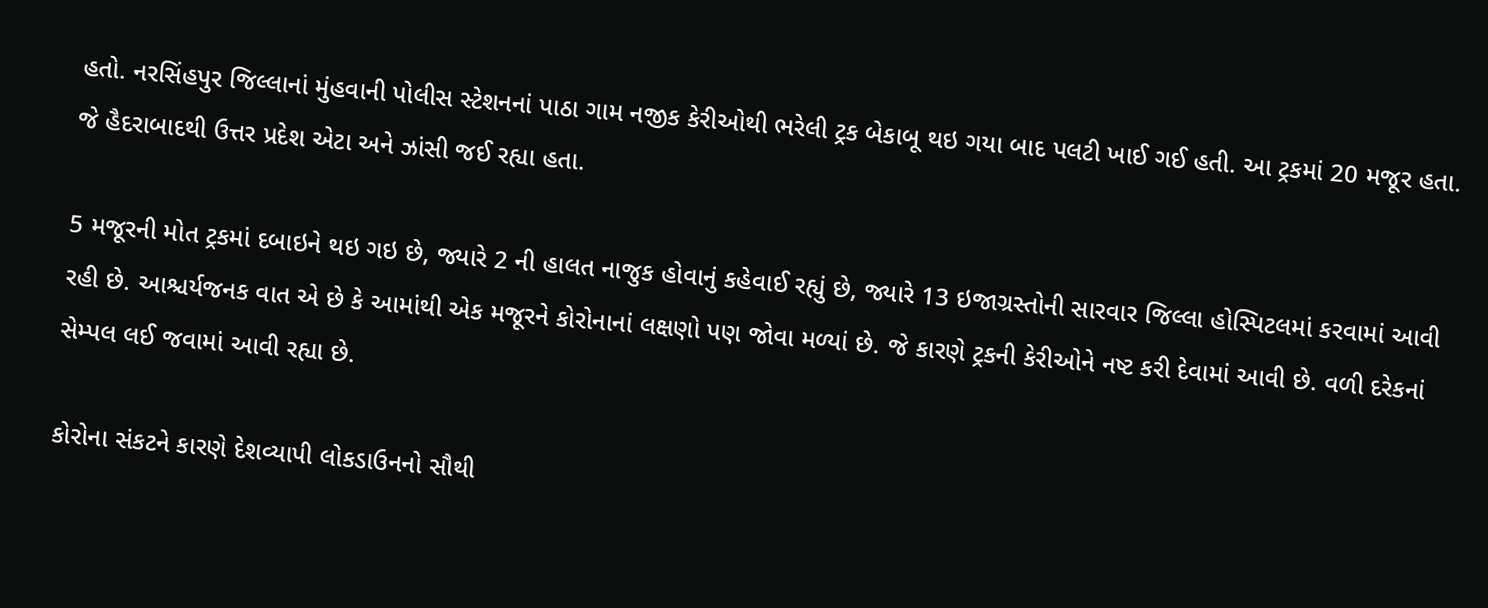હતો. નરસિંહપુર જિલ્લાનાં મુંહવાની પોલીસ સ્ટેશનનાં પાઠા ગામ નજીક કેરીઓથી ભરેલી ટ્રક બેકાબૂ થઇ ગયા બાદ પલટી ખાઈ ગઈ હતી. આ ટ્રકમાં 20 મજૂર હતા. જે હૈદરાબાદથી ઉત્તર પ્રદેશ એટા અને ઝાંસી જઈ રહ્યા હતા.

5 મજૂરની મોત ટ્રકમાં દબાઇને થઇ ગઇ છે, જ્યારે 2 ની હાલત નાજુક હોવાનું કહેવાઈ રહ્યું છે, જ્યારે 13 ઇજાગ્રસ્તોની સારવાર જિલ્લા હોસ્પિટલમાં કરવામાં આવી રહી છે. આશ્ચર્યજનક વાત એ છે કે આમાંથી એક મજૂરને કોરોનાનાં લક્ષણો પણ જોવા મળ્યાં છે. જે કારણે ટ્રકની કેરીઓને નષ્ટ કરી દેવામાં આવી છે. વળી દરેકનાં સેમ્પલ લઈ જવામાં આવી રહ્યા છે.

કોરોના સંકટને કારણે દેશવ્યાપી લોકડાઉનનો સૌથી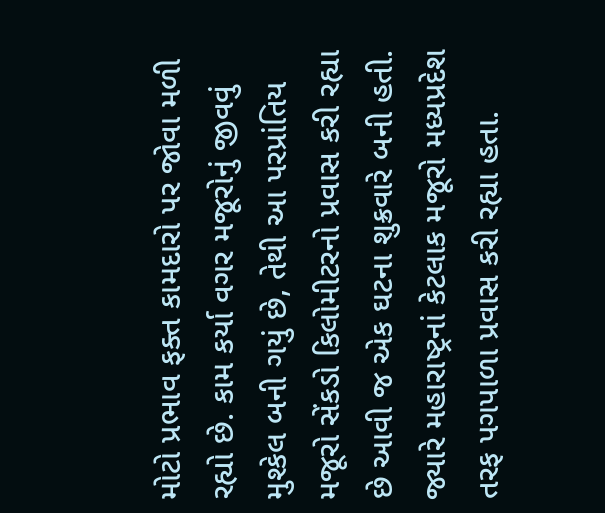મોટો પ્રભાવ ફક્ત કામદારો પર જોવા મળી રહ્યો છે. કામ કર્યા વગર મજૂરોનું જીવવું મુશ્કેલ બની ગયું છે, તેથી આ પરપ્રાંતિય મજૂરો સેંકડો કિલોમીટરનો પ્રવાસ કરી રહ્યા છે આવી જ એક ઘટના શુક્રવારે બની હતી. જ્યારે મહારાષ્ટ્રનાં કેટલાક મજૂરો મધ્યપ્રદેશ તરફ પગપાળા પ્રવાસ કરી રહ્યા હતા.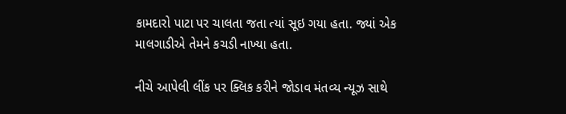કામદારો પાટા પર ચાલતા જતા ત્યાં સૂઇ ગયા હતા. જ્યાં એક માલગાડીએ તેમને કચડી નાખ્યા હતા.

નીચે આપેલી લીંક પર ક્લિક કરીને જોડાવ મંતવ્ય ન્યૂઝ સાથે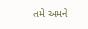તમે અમને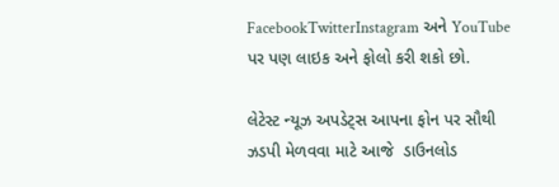FacebookTwitterInstagram અને YouTube પર પણ લાઇક અને ફોલો કરી શકો છો.

લેટેસ્ટ ન્યૂઝ અપડેટ્સ આપના ફોન પર સૌથી ઝડપી મેળવવા માટે આજે  ડાઉનલોડ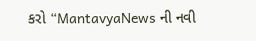કરો “MantavyaNews ની નવી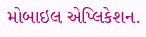મોબાઇલ એપ્લિકેશન.